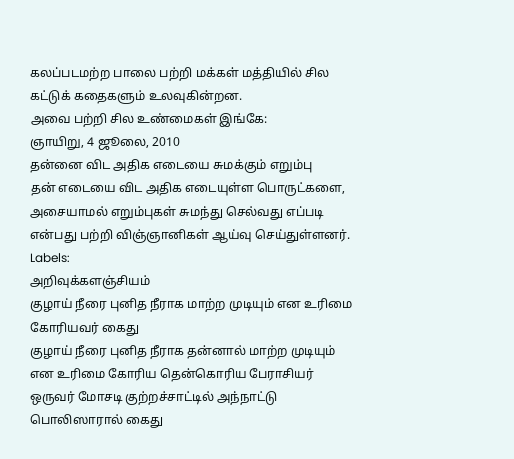கலப்படமற்ற பாலை பற்றி மக்கள் மத்தியில் சில கட்டுக் கதைகளும் உலவுகின்றன.
அவை பற்றி சில உண்மைகள் இங்கே:
ஞாயிறு, 4 ஜூலை, 2010
தன்னை விட அதிக எடையை சுமக்கும் எறும்பு
தன் எடையை விட அதிக எடையுள்ள பொருட்களை, அசையாமல் எறும்புகள் சுமந்து செல்வது எப்படி என்பது பற்றி விஞ்ஞானிகள் ஆய்வு செய்துள்ளனர்.
Labels:
அறிவுக்களஞ்சியம்
குழாய் நீரை புனித நீராக மாற்ற முடியும் என உரிமை கோரியவர் கைது
குழாய் நீரை புனித நீராக தன்னால் மாற்ற முடியும் என உரிமை கோரிய தென்கொரிய பேராசியர் ஒருவர் மோசடி குற்றச்சாட்டில் அந்நாட்டு பொலிஸாரால் கைது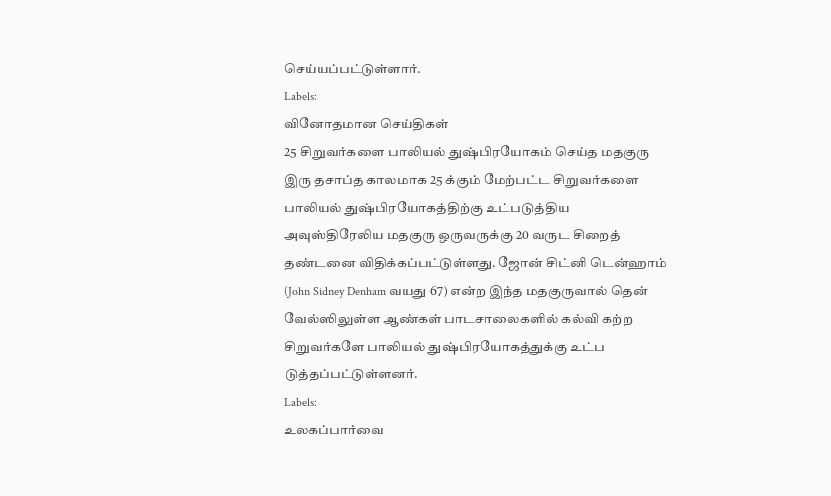செய்யப்பட்டுள்ளார்.
Labels:
வினோதமான செய்திகள்
25 சிறுவர்களை பாலியல் துஷ்பிரயோகம் செய்த மதகுரு
இரு தசாப்த காலமாக 25 க்கும் மேற்பட்ட சிறுவர்களை பாலியல் துஷ்பிரயோகத்திற்கு உட்படுத்திய அவுஸ்திரேலிய மதகுரு ஒருவருக்கு 20 வருட சிறைத் தண்டனை விதிக்கப்பட்டுள்ளது. ஜோன் சிட்னி டென்ஹாம் (John Sidney Denham வயது 67) என்ற இந்த மதகுருவால் தென் வேல்ஸிலுள்ள ஆண்கள் பாடசாலைகளில் கல்வி கற்ற சிறுவர்களே பாலியல் துஷ்பிரயோகத்துக்கு உட்ப டுத்தப்பட்டுள்ளனர்.
Labels:
உலகப்பார்வை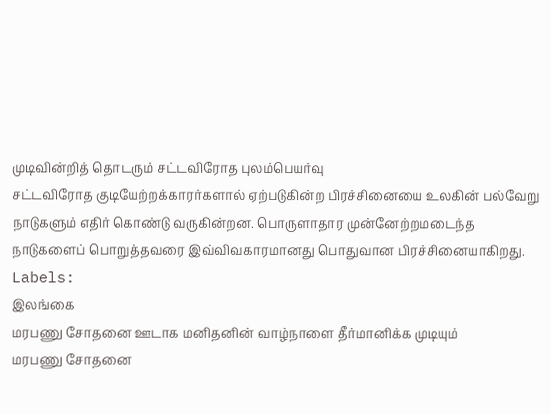முடிவின்றித் தொடரும் சட்டவிரோத புலம்பெயர்வு
சட்டவிரோத குடியேற்றக்காரர்களால் ஏற்படுகின்ற பிரச்சினையை உலகின் பல்வேறு நாடுகளும் எதிர் கொண்டு வருகின்றன. பொருளாதார முன்னேற்றமடைந்த நாடுகளைப் பொறுத்தவரை இவ்விவகாரமானது பொதுவான பிரச்சினையாகிறது.
Labels:
இலங்கை
மரபணு சோதனை ஊடாக மனிதனின் வாழ்நாளை தீர்மானிக்க முடியும்
மரபணு சோதனை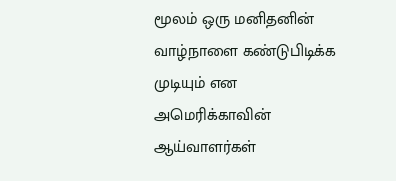மூலம் ஒரு மனிதனின் வாழ்நாளை கண்டுபிடிக்க முடியும் என அமெரிக்காவின் ஆய்வாளர்கள்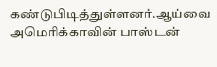கண்டுபிடித்துள்ளனர்.ஆய்வை அமெரிக்காவின் பாஸ்டன்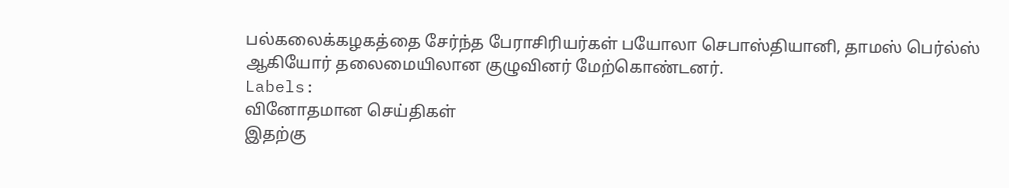பல்கலைக்கழகத்தை சேர்ந்த பேராசிரியர்கள் பயோலா செபாஸ்தியானி, தாமஸ் பெர்ல்ஸ் ஆகியோர் தலைமையிலான குழுவினர் மேற்கொண்டனர்.
Labels:
வினோதமான செய்திகள்
இதற்கு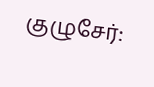குழுசேர்: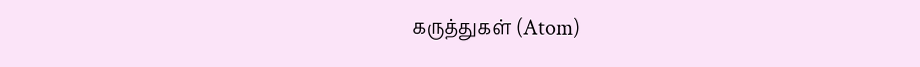கருத்துகள் (Atom)